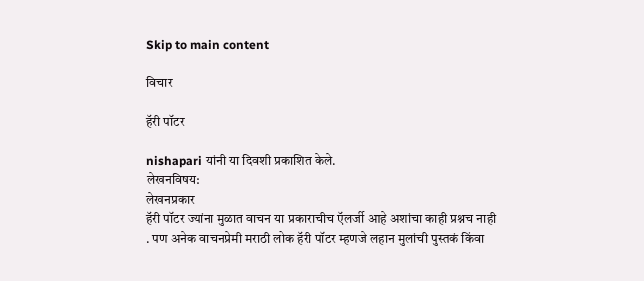Skip to main content

विचार

हॅरी पॉटर

nishapari यांनी या दिवशी प्रकाशित केले.
लेखनविषय:
लेखनप्रकार
हॅरी पॉटर ज्यांना मुळात वाचन या प्रकाराचीच ऍलर्जी आहे अशांचा काही प्रश्नच नाही . पण अनेक वाचनप्रेमी मराठी लोक हॅरी पॉटर म्हणजे लहान मुलांची पुस्तकं किंवा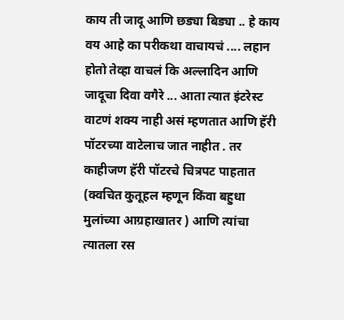काय ती जादू आणि छड्या बिड्या .. हे काय वय आहे का परीकथा वाचायचं .... लहान होतो तेव्हा वाचलं कि अल्लादिन आणि जादूचा दिवा वगैरे ... आता त्यात इंटरेस्ट वाटणं शक्य नाही असं म्हणतात आणि हॅरी पॉटरच्या वाटेलाच जात नाहीत . तर काहीजण हॅरी पॉटरचे चित्रपट पाहतात (क्वचित कुतूहल म्हणून किंवा बहुधा मुलांच्या आग्रहाखातर ) आणि त्यांचा त्यातला रस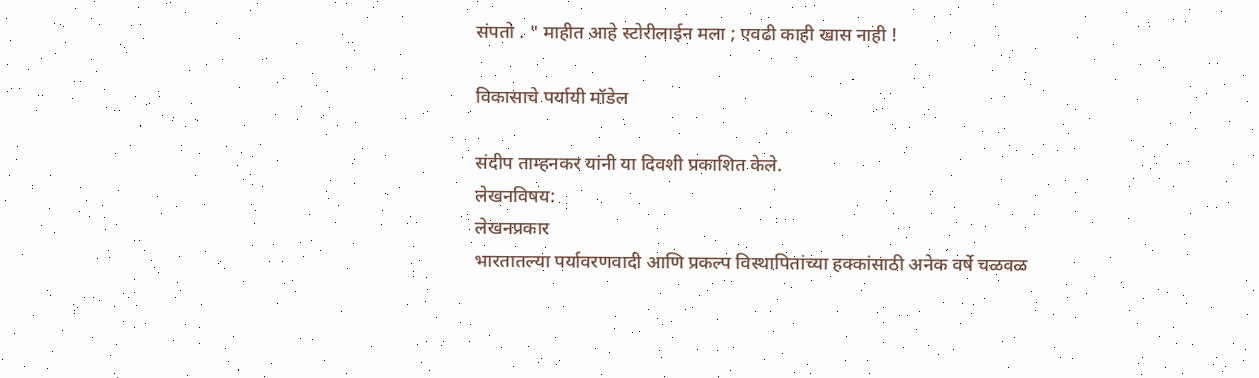संपतो . " माहीत आहे स्टोरीलाईन मला ; एवढी काही खास नाही !

विकासाचे पर्यायी मॉडेल

संदीप ताम्हनकर यांनी या दिवशी प्रकाशित केले.
लेखनविषय:
लेखनप्रकार
भारतातल्या पर्यावरणवादी आणि प्रकल्प विस्थापितांच्या हक्कांसाठी अनेक वर्षे चळवळ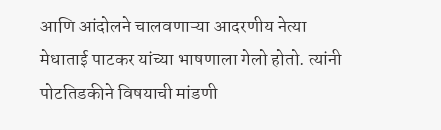आणि आंदोलने चालवणाऱ्या आदरणीय नेत्या मेधाताई पाटकर यांच्या भाषणाला गेलो होतो. त्यांनी पोटतिडकीने विषयाची मांडणी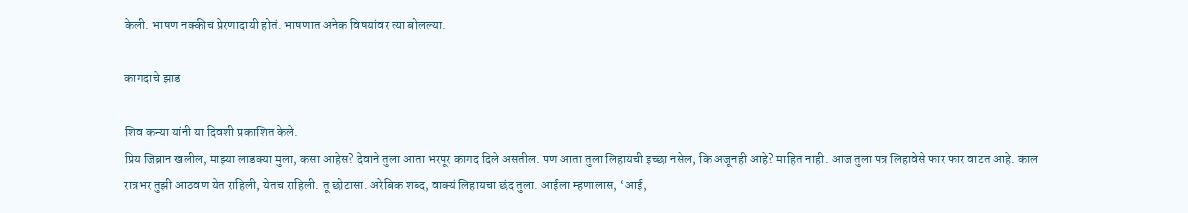केली. भाषण नक्कीच प्रेरणादायी होतं. भाषणात अनेक विषयांवर त्या बोलल्या.

कागदाचे झाड

शिव कन्या यांनी या दिवशी प्रकाशित केले.
प्रिय जिब्रान खलील, माझ्या लाडक्या मुला, कसा आहेस? देवाने तुला आता भरपूर कागद दिले असतील. पण आता तुला लिहायची इच्छा नसेल, कि अजूनही आहे? माहित नाही. आज तुला पत्र लिहावेसे फार फार वाटत आहे. काल रात्रभर तुझी आठवण येत राहिली, येतच राहिली. तू छोटासा. अरेबिक शब्द, वाक्यं लिहायचा छंद तुला. आईला म्हणालास, ‘आई,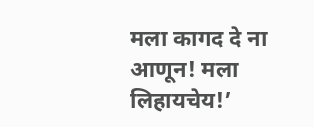मला कागद दे ना आणून! मला लिहायचेय!’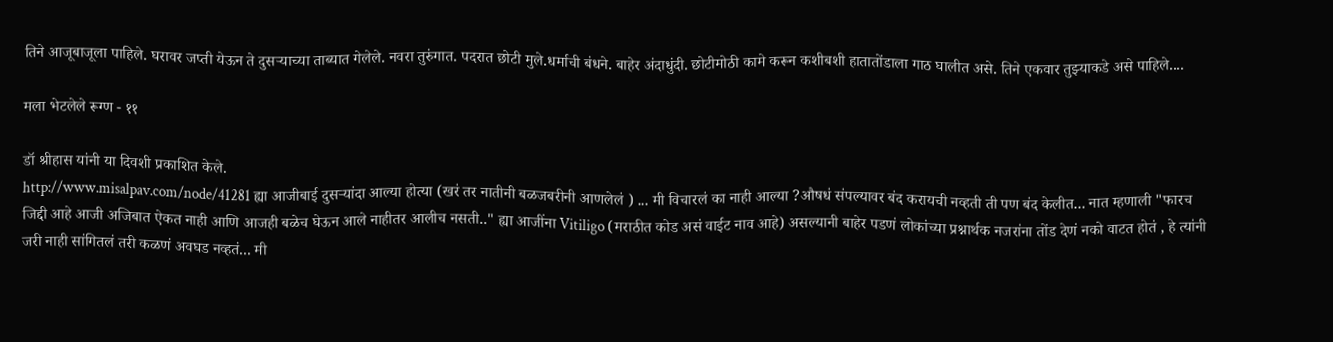तिने आजूबाजूला पाहिले. घरावर जप्ती येऊन ते दुसऱ्याच्या ताब्यात गेलेले. नवरा तुरुंगात. पदरात छोटी मुले.धर्माची बंधने. बाहेर अंदाधुंदी. छोटीमोठी कामे करून कशीबशी हातातोंडाला गाठ घालीत असे. तिने एकवार तुझ्याकडे असे पाहिले....

मला भेटलेले रूग्ण - ११

डॉ श्रीहास यांनी या दिवशी प्रकाशित केले.
http://www.misalpav.com/node/41281 ह्या आजीबाई दुसऱ्यांदा आल्या होत्या (खरं तर नातीनी बळजबरीनी आणलेलं ) ... मी विचारलं का नाही आल्या ?औषधं संपल्यावर बंद करायची नव्हती ती पण बंद केलीत... नात म्हणाली "फारच जिद्दी आहे आजी अजिबात ऐकत नाही आणि आजही बळेच घेऊन आले नाहीतर आलीच नसती.." ह्या आजींना Vitiligo (मराठीत कोड असं वाईट नाव आहे) असल्यानी बाहेर पडणं लोकांच्या प्रश्नार्थक नजरांना तोंड देणं नको वाटत होतं , हे त्यांनी जरी नाही सांगितलं तरी कळणं अवघड नव्हतं... मी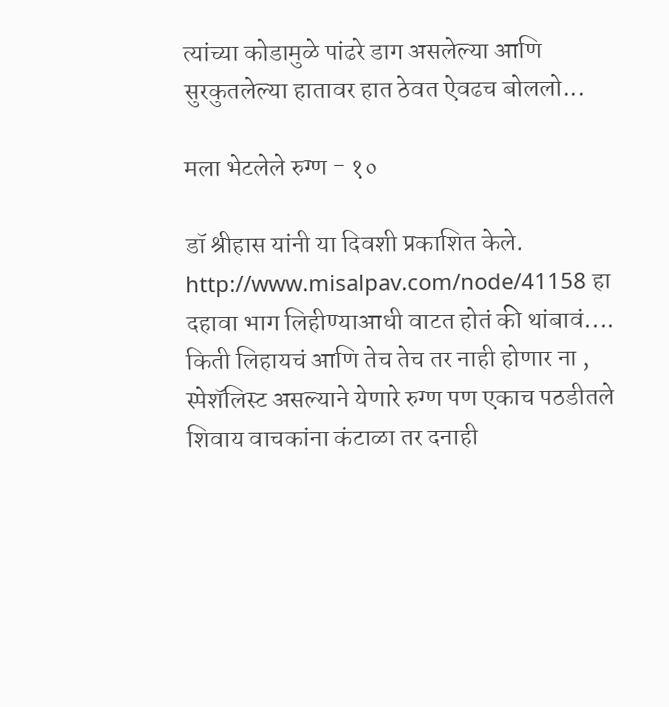त्यांच्या कोडामुळे पांढरे डाग असलेल्या आणि सुरकुतलेल्या हातावर हात ठेवत ऐवढच बोललो...

मला भेटलेले रुग्ण - १०

डॉ श्रीहास यांनी या दिवशी प्रकाशित केले.
http://www.misalpav.com/node/41158 हा दहावा भाग लिहीण्याआधी वाटत होतं की थांबावं.... किती लिहायचं आणि तेच तेच तर नाही होणार ना , स्पेशॅलिस्ट असल्याने येणारे रुग्ण पण एकाच पठडीतले शिवाय वाचकांना कंटाळा तर दनाही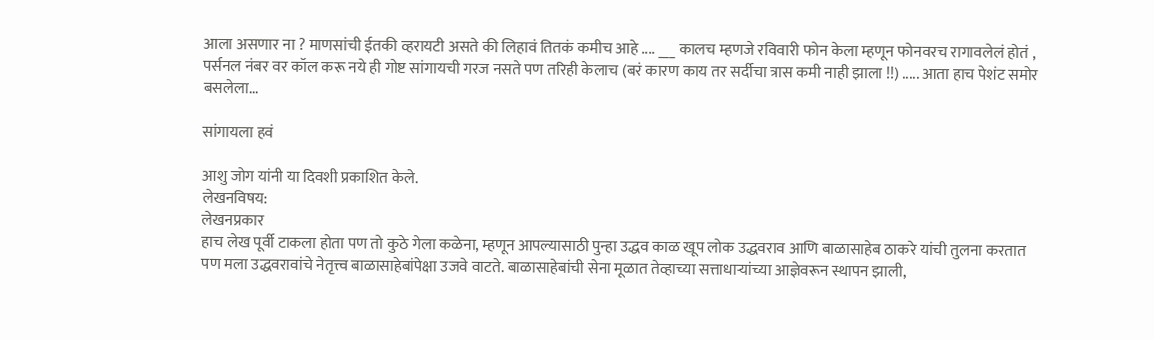आला असणार ना ? माणसांची ईतकी व्हरायटी असते की लिहावं तितकं कमीच आहे .... ___ कालच म्हणजे रविवारी फोन केला म्हणून फोनवरच रागावलेलं होतं , पर्सनल नंबर वर कॉल करू नये ही गोष्ट सांगायची गरज नसते पण तरिही केलाच (बरं कारण काय तर सर्दीचा त्रास कमी नाही झाला !!) ..... आता हाच पेशंट समोर बसलेला...

सांगायला हवं

आशु जोग यांनी या दिवशी प्रकाशित केले.
लेखनविषय:
लेखनप्रकार
हाच लेख पूर्वी टाकला होता पण तो कुठे गेला कळेना, म्हणून आपल्यासाठी पुन्हा उद्धव काळ खूप लोक उद्धवराव आणि बाळासाहेब ठाकरे यांची तुलना करतात पण मला उद्धवरावांचे नेतृत्त्व बाळासाहेबांपेक्षा उजवे वाटते. बाळासाहेबांची सेना मूळात तेव्हाच्या सत्ताधार्‍यांच्या आज्ञेवरून स्थापन झाली,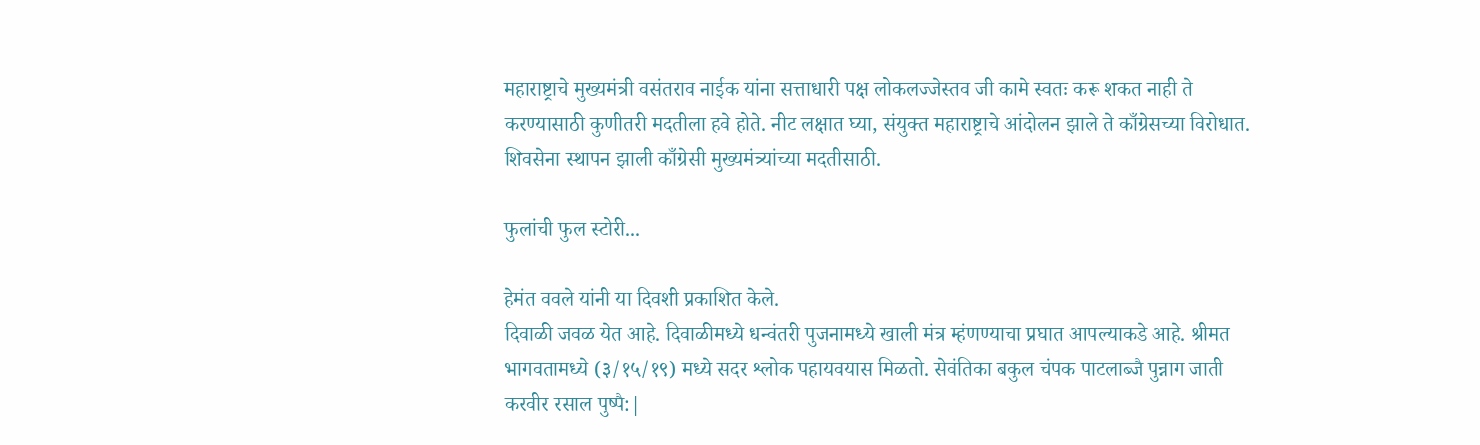महाराष्ट्राचे मुख्यमंत्री वसंतराव नाईक यांना सत्ताधारी पक्ष लोकलज्जेस्तव जी कामे स्वतः करू शकत नाही ते करण्यासाठी कुणीतरी मदतीला हवे होते. नीट लक्षात घ्या, संयुक्त महाराष्ट्राचे आंदोलन झाले ते काँग्रेसच्या विरोधात. शिवसेना स्थापन झाली काँग्रेसी मुख्यमंत्र्यांच्या मदतीसाठी.

फुलांची फुल स्टोरी...

हेमंत ववले यांनी या दिवशी प्रकाशित केले.
दिवाळी जवळ येत आहे. दिवाळीमध्ये धन्वंतरी पुजनामध्ये खाली मंत्र म्हंणण्याचा प्रघात आपल्याकडे आहे. श्रीमत भागवतामध्ये (३/१५/१९) मध्ये सदर श्लोक पहायवयास मिळतो. सेवंतिका बकुल चंपक पाटलाब्जै पुन्नाग जाती करवीर रसाल पुष्पै:|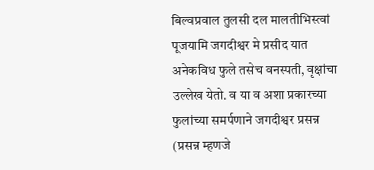बिल्वप्रवाल तुलसी दल मालतीभिस्त्वां पूजयामि जगदीश्वर मे प्रसीद यात अनेकविध फुले तसेच वनस्पती, वृक्षांचा उल्लेख येतो. व या व अशा प्रकारच्या फुलांच्या समर्पणाने जगदीश्वर प्रसन्न (प्रसन्न म्हणजे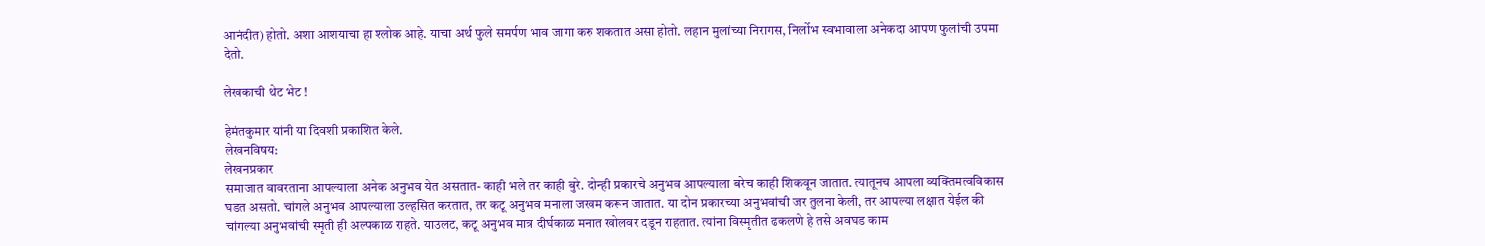आनंदीत) होतो. अशा आशयाचा हा श्लोक आहे. याचा अर्थ फुले समर्पण भाव जागा करु शकतात असा होतो. लहान मुलांच्या निरागस, निर्लोभ स्वभावाला अनेकदा आपण फुलांची उपमा देतो.

लेखकाची थेट भेट !

हेमंतकुमार यांनी या दिवशी प्रकाशित केले.
लेखनविषय:
लेखनप्रकार
समाजात वावरताना आपल्याला अनेक अनुभव येत असतात- काही भले तर काही बुरे. दोन्ही प्रकारचे अनुभव आपल्याला बरेच काही शिकवून जातात. त्यातूनच आपला व्यक्तिमत्वविकास घडत असतो. चांगले अनुभव आपल्याला उल्हसित करतात, तर कटू अनुभव मनाला जखम करून जातात. या दोन प्रकारच्या अनुभवांची जर तुलना केली, तर आपल्या लक्षात येईल की चांगल्या अनुभवांची स्मृती ही अल्पकाळ राहते. याउलट, कटू अनुभव मात्र दीर्घकाळ मनात खोलवर दडून राहतात. त्यांना विस्मृतीत ढकलणे हे तसे अवघड काम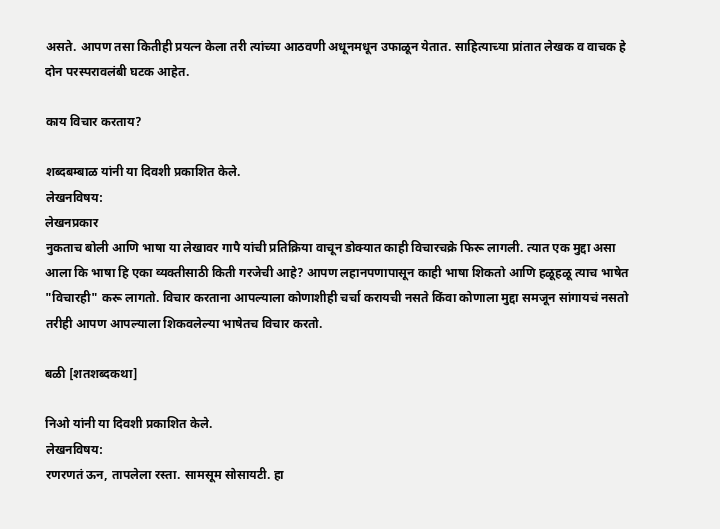असते. आपण तसा कितीही प्रयत्न केला तरी त्यांच्या आठवणी अधूनमधून उफाळून येतात. साहित्याच्या प्रांतात लेखक व वाचक हे दोन परस्परावलंबी घटक आहेत.

काय विचार करताय?

शब्दबम्बाळ यांनी या दिवशी प्रकाशित केले.
लेखनविषय:
लेखनप्रकार
नुकताच बोली आणि भाषा या लेखावर गापै यांची प्रतिक्रिया वाचून डोक्यात काही विचारचक्रे फिरू लागली. त्यात एक मुद्दा असा आला कि भाषा हि एका व्यक्तीसाठी किती गरजेची आहे? आपण लहानपणापासून काही भाषा शिकतो आणि हळूहळू त्याच भाषेत "विचारही" करू लागतो. विचार करताना आपल्याला कोणाशीही चर्चा करायची नसते किंवा कोणाला मुद्दा समजून सांगायचं नसतो तरीही आपण आपल्याला शिकवलेल्या भाषेतच विचार करतो.

बळी [शतशब्दकथा]

निओ यांनी या दिवशी प्रकाशित केले.
लेखनविषय:
रणरणतं ऊन, तापलेला रस्ता. सामसूम सोसायटी. हा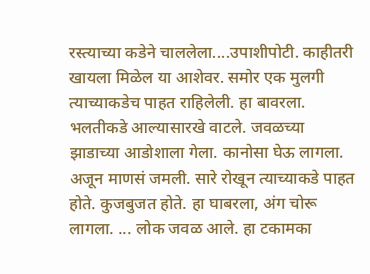रस्त्याच्या कडेने चाललेला....उपाशीपोटी. काहीतरी खायला मिळेल या आशेवर. समोर एक मुलगी त्याच्याकडेच पाहत राहिलेली. हा बावरला. भलतीकडे आल्यासारखे वाटले. जवळच्या झाडाच्या आडोशाला गेला. कानोसा घेऊ लागला. अजून माणसं जमली. सारे रोखून त्याच्याकडे पाहत होते. कुजबुजत होते. हा घाबरला, अंग चोरू लागला. ... लोक जवळ आले. हा टकामका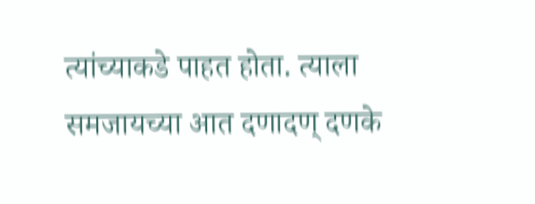त्यांच्याकडे पाहत होता. त्याला समजायच्या आत दणादण् दणके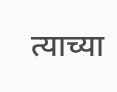त्याच्या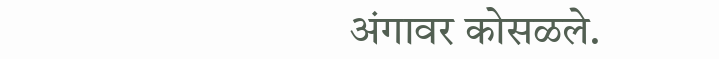अंगावर कोसळले.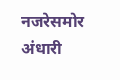नजरेसमोर अंधारी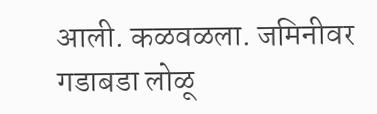आली. कळवळला. जमिनीवर गडाबडा लोळू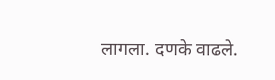लागला. दणके वाढले.